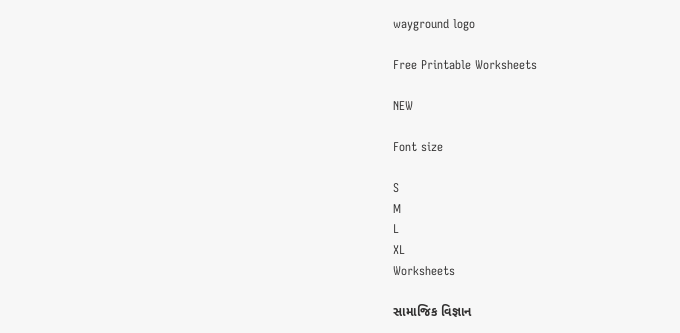wayground logo

Free Printable Worksheets

NEW

Font size

S
M
L
XL
Worksheets

સામાજિક વિજ્ઞાન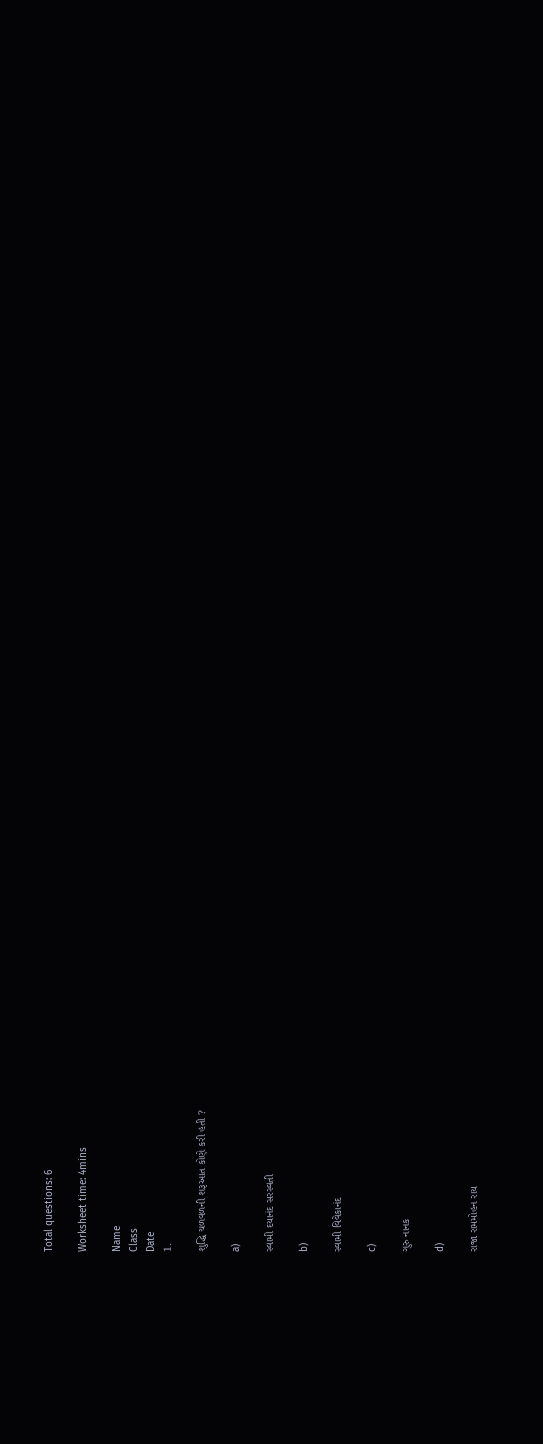Total questions: 6

Worksheet time: 4mins

Name
Class
Date
1.

શુદ્ધિ ચળવળની શરૂઆત કોણે કરી હતી ?

a)

સ્વામી દયાનંદ સરસ્વતી

b)

સ્વામી વિવેકાનંદ

c)

ગુરુ નાનક

d)

રાજા રામમોહન રાય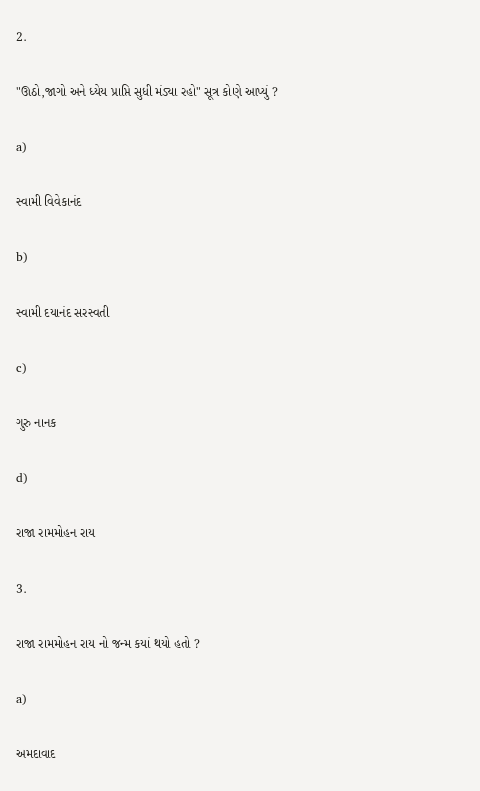2.

"ઊઠો,જાગો અને ધ્યેય પ્રાપ્તિ સુધી મંડ્યા રહો" સૂત્ર કોણે આપ્યું ?

a)

સ્વામી વિવેકાનંદ

b)

સ્વામી દયાનંદ સરસ્વતી

c)

ગુરુ નાનક

d)

રાજા રામમોહન રાય

3.

રાજા રામમોહન રાય નો જન્મ કયાં થયો હતો ?

a)

અમદાવાદ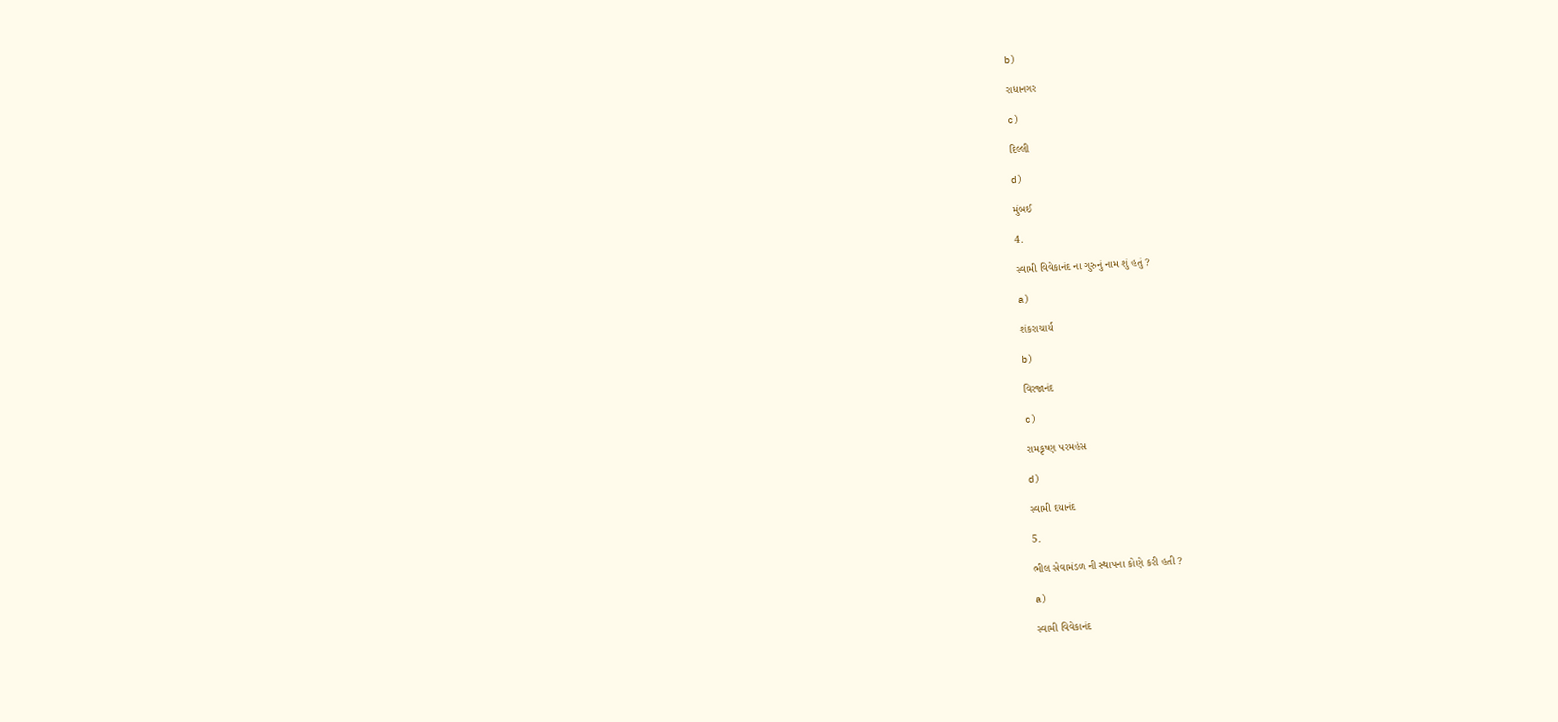b)

રાધાનગર

c)

દિલ્લી

d)

મુંબઈ

4.

સ્વામી વિવેકાનંદ ના ગુરુનું નામ શું હતું ?

a)

શંકરાચાર્ય

b)

વિરજાનંદ

c)

રામકૃષ્ણ પરમહંસ

d)

સ્વામી દયાનંદ

5.

ભીલ સેવામંડળ ની સ્થાપના કોણે કરી હતી ?

a)

સ્વામી વિવેકાનંદ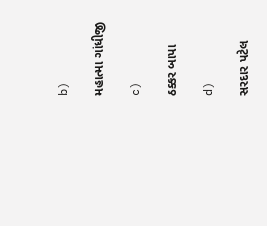b)

મહાત્મા ગાંધીજી

c)

ઠક્કર બાપા

d)

સરદાર પટેલ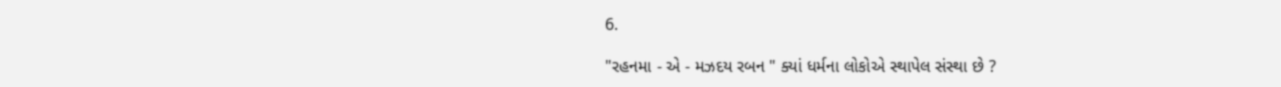6.

"રહનમા - એ - મઝદય રબન " ક્યાં ધર્મના લોકોએ સ્થાપેલ સંસ્થા છે ?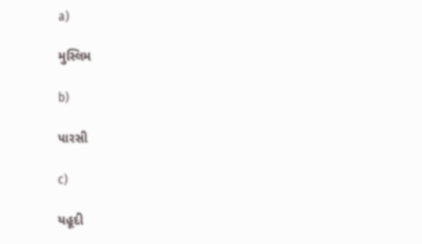a)

મુસ્લિમ

b)

પારસી

c)

યહૂદી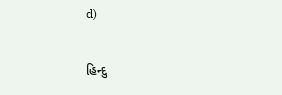d)

હિન્દુ